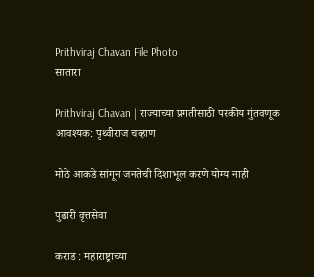Prithviraj Chavan File Photo
सातारा

Prithviraj Chavan | राज्याच्या प्रगतीसाठी परकीय गुंतवणूक आवश्यक: पृथ्वीराज चव्हाण

मोठे आकडे सांगून जनतेची दिशाभूल करणे योग्य नाही

पुढारी वृत्तसेवा

कराड : महाराष्ट्राच्या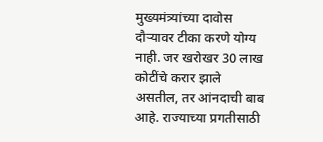मुख्यमंत्र्यांच्या दावोस दौऱ्यावर टीका करणे योग्य नाही. जर खरोखर 30 लाख कोटींचे करार झाले असतील, तर आंनदाची बाब आहे. राज्याच्या प्रगतीसाठी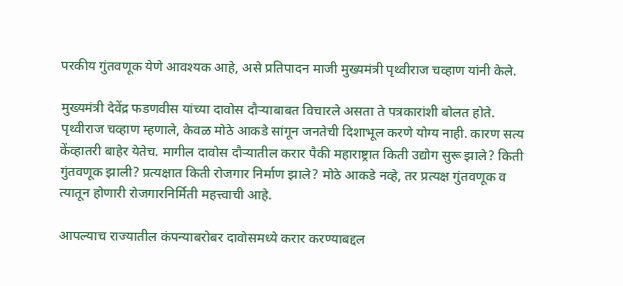परकीय गुंतवणूक येणे आवश्यक आहे, असे प्रतिपादन माजी मुख्यमंत्री पृथ्वीराज चव्हाण यांनी केले.

मुख्यमंत्री देवेंद्र फडणवीस यांच्या दावोस दौऱ्याबाबत विचारले असता ते पत्रकारांशी बोलत होते. पृथ्वीराज चव्हाण म्हणाले, केवळ मोठे आकडे सांगून जनतेची दिशाभूल करणे योग्य नाही. कारण सत्य केंव्हातरी बाहेर येतेच. मागील दावोस दौऱ्यातील करार पैकी महाराष्ट्रात किती उद्योग सुरू झाले? किती गुंतवणूक झाली? प्रत्यक्षात किती रोजगार निर्माण झाले? मोठे आकडे नव्हे, तर प्रत्यक्ष गुंतवणूक व त्यातून होणारी रोजगारनिर्मिती महत्त्वाची आहे.

आपल्याच राज्यातील कंपन्याबरोबर दावोसमध्ये करार करण्याबद्दल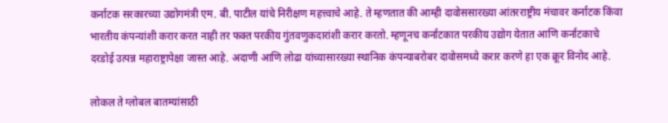कर्नाटक सरकारच्या उद्योगमंत्री एम. बी. पाटील यांचे निरीक्षण महत्त्वाचे आहे. ते म्हणतात की आम्ही दावोससारख्या आंतरराष्ट्रीय मंचावर कर्नाटक किंवा भारतीय कंपन्यांशी करार करत नाही तर फक्त परकीय गुंतवणुकदारांशी करार करतो. म्हणूनच कर्नाटकात परकीय उद्योग येतात आणि कर्नाटकाचे दरडोई उत्पन्न महाराष्ट्रापेक्षा जास्त आहे. अदाणी आणि लोढा यांच्यासारख्या स्थानिक कंपन्याबरोबर दावोसमध्ये करार करणे हा एक क्रूर विनोद आहे.

लोकल ते ग्लोबल बातम्यांसाठी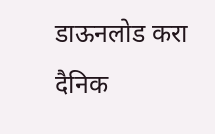डाऊनलोड करा दैनिक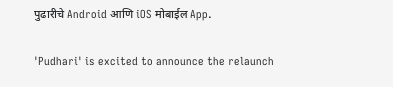पुढारीचे Android आणि iOS मोबाईल App.

'Pudhari' is excited to announce the relaunch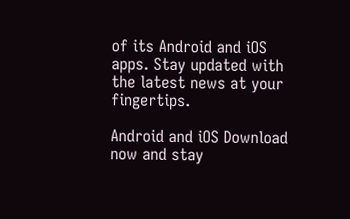of its Android and iOS apps. Stay updated with the latest news at your fingertips.

Android and iOS Download now and stay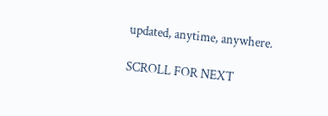updated, anytime, anywhere.

SCROLL FOR NEXT